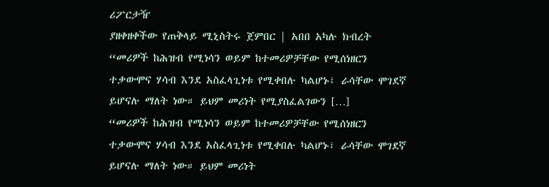ሪፖርታዥ
ያዘቀዘቀችው የጠቅላይ ሚኒስትሩ ጀምበር | አበበ አካሉ ክብረት
“መሪዎች ከሕዝብ የሚነሳን ወይም ከተመሪዎቻቸው የሚሰነዘርን ተቃውሞና ሃሳብ እንደ አስፈላጊነቱ የሚቀበሉ ካልሆኑ፣ ራሳቸው ሞገደኛ ይሆናሉ ማለት ነው። ይህም መሪነት የሚያስፈልገውን […]
“መሪዎች ከሕዝብ የሚነሳን ወይም ከተመሪዎቻቸው የሚሰነዘርን ተቃውሞና ሃሳብ እንደ አስፈላጊነቱ የሚቀበሉ ካልሆኑ፣ ራሳቸው ሞገደኛ ይሆናሉ ማለት ነው። ይህም መሪነት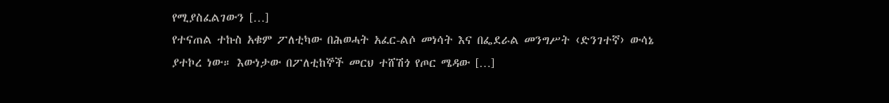የሚያስፈልገውን […]
የተናጠል ተኩስ አቁም ፖለቲካው በሕወሓት አፈር-ልሶ መነሳት እና በፌደራል መንግሥት ‹ድንገተኛ› ውሳኔ ያተኮረ ነው። እውነታው በፖለቲከኞች መርህ ተሸሽጎ የጦር ሜዳው […]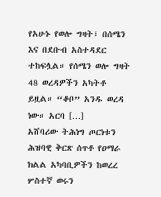የአሁኑ የወሎ ግዛት፣ በሰሜን እና በደቡብ አስተዳደር ተከፍሏል። የሰሜን ወሎ ግዛት 48 ወረዳዎችን አካትቶ ይዟል። “ቆቦ” አንዱ ወረዳ ነው። አርባ […]
አሸባሪው ትሕነግ ጦርነቱን ሕዝባዊ ቅርጽ ሰጥቶ የዐማራ ክልል አካባቢዎችን ከወረረ ሦስተኛ ወሩን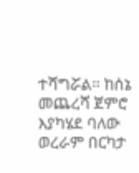ተሻግሯል። ከሰኔ መጨረሻ ጀምሮ እያካሄደ ባለው ወረራም በርካታ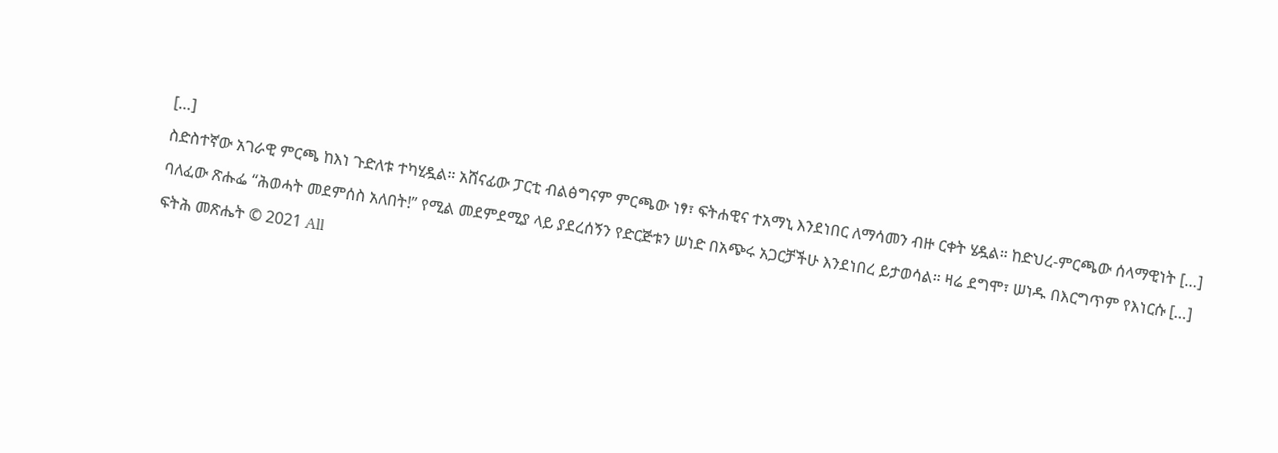[…]
ስድስተኛው አገራዊ ምርጫ ከእነ ጉድለቱ ተካሂዷል። አሸናፊው ፓርቲ ብልፅግናም ምርጫው ነፃ፣ ፍትሐዊና ተአማኒ እንደነበር ለማሳመን ብዙ ርቀት ሄዷል። ከድህረ-ምርጫው ሰላማዊነት […]
ባለፈው ጽሑፌ “ሕወሓት መደምሰስ አለበት!” የሚል መደምደሚያ ላይ ያደረሰኝን የድርጅቱን ሠነድ በአጭሩ አጋርቻችሁ እንደነበረ ይታወሳል። ዛሬ ደግሞ፣ ሠነዱ በእርግጥም የእነርሱ […]
ፍትሕ መጽሔት © 2021 All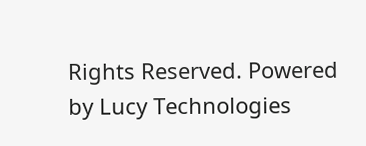Rights Reserved. Powered by Lucy Technologies